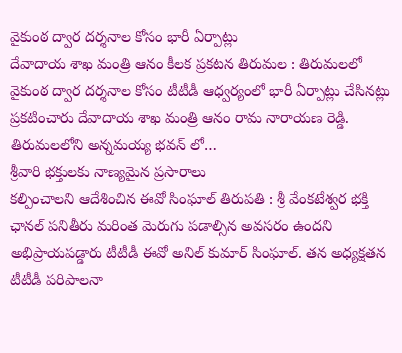వైకుంఠ ద్వార దర్శనాల కోసం భారీ ఏర్పాట్లు
దేవాదాయ శాఖ మంత్రి ఆనం కీలక ప్రకటన తిరుమల : తిరుమలలో వైకుంఠ ద్వార దర్శనాల కోసం టీటీడీ ఆధ్వర్యంలో భారీ ఏర్పాట్లు చేసినట్లు ప్రకటించారు దేవాదాయ శాఖ మంత్రి ఆనం రామ నారాయణ రెడ్డి. తిరుమలలోని అన్నమయ్య భవన్ లో…
శ్రీవారి భక్తులకు నాణ్యమైన ప్రసారాలు
కల్పించాలని ఆదేశించిన ఈవో సింఘాల్ తిరుపతి : శ్రీ వేంకటేశ్వర భక్తి ఛానల్ పనితీరు మరింత మెరుగు పడాల్సిన అవసరం ఉందని అభిప్రాయపడ్డారు టీటీడీ ఈవో అనిల్ కుమార్ సింఘాల్. తన అధ్యక్షతన టీటీడీ పరిపాలనా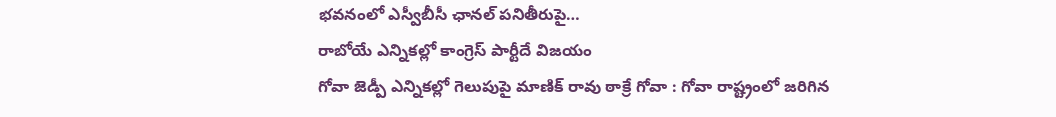భవనంలో ఎస్వీబీసీ ఛానల్ పనితీరుపై…
రాబోయే ఎన్నికల్లో కాంగ్రెస్ పార్టీదే విజయం
గోవా జెడ్పీ ఎన్నికల్లో గెలుపుపై మాణిక్ రావు ఠాక్రే గోవా : గోవా రాష్ట్రంలో జరిగిన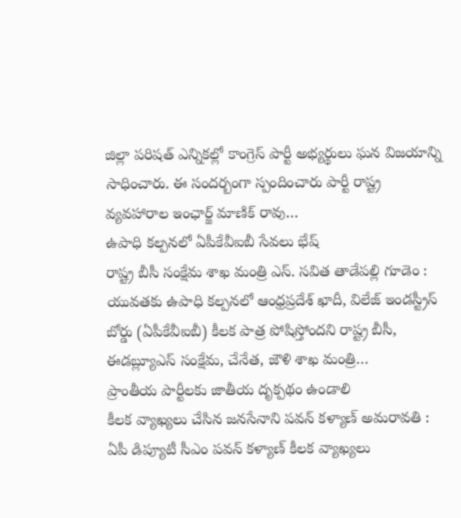జిల్లా పరిషత్ ఎన్నికల్లో కాంగ్రెస్ పార్టీ అభ్యర్థులు ఘన విజయాన్ని సాధించారు. ఈ సందర్బంగా స్పందించారు పార్టీ రాష్ట్ర వ్యవహారాల ఇంఛార్జ్ మాణిక్ రావు…
ఉపాధి కల్పనలో ఏపీకేవీఐబీ సేవలు భేష్
రాష్ట్ర బీసీ సంక్షేమ శాఖ మంత్రి ఎస్. సవిత తాడేపల్లి గూడెం : యువతకు ఉపాధి కల్పనలో ఆంధ్రప్రదేశ్ ఖాదీ, విలేజ్ ఇండస్ట్రీస్ బోర్డు (ఏపీకేవీఐబీ) కీలక పాత్ర పోషిస్తోందని రాష్ట్ర బీసీ, ఈడబ్ల్యూఎస్ సంక్షేమ, చేనేత, జౌళి శాఖ మంత్రి…
ప్రాంతీయ పార్టీలకు జాతీయ దృక్పథం ఉండాలి
కీలక వ్యాఖ్యలు చేసిన జనసేనాని పవన్ కళ్యాణ్ అమరావతి : ఏపీ డిప్యూటీ సీఎం పవన్ కళ్యాణ్ కీలక వ్యాఖ్యలు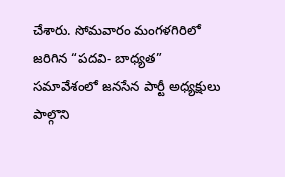చేశారు. సోమవారం మంగళగిరిలో జరిగిన “పదవి- బాధ్యత” సమావేశంలో జనసేన పార్టీ అధ్యక్షులు పాల్గొని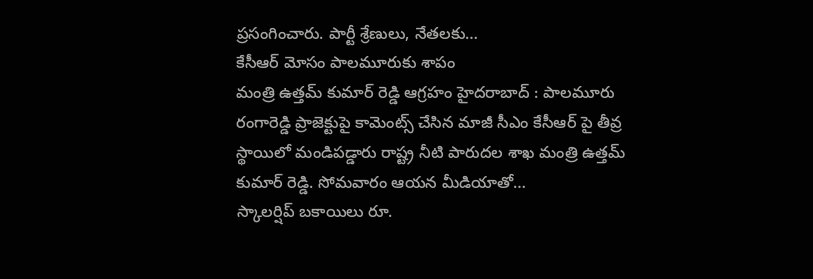ప్రసంగించారు. పార్టీ శ్రేణులు, నేతలకు…
కేసీఆర్ మోసం పాలమూరుకు శాపం
మంత్రి ఉత్తమ్ కుమార్ రెడ్డి ఆగ్రహం హైదరాబాద్ : పాలమూరు రంగారెడ్డి ప్రాజెక్టుపై కామెంట్స్ చేసిన మాజీ సీఎం కేసీఆర్ పై తీవ్ర స్థాయిలో మండిపడ్డారు రాష్ట్ర నీటి పారుదల శాఖ మంత్రి ఉత్తమ్ కుమార్ రెడ్డి. సోమవారం ఆయన మీడియాతో…
స్కాలర్షిప్ బకాయిలు రూ.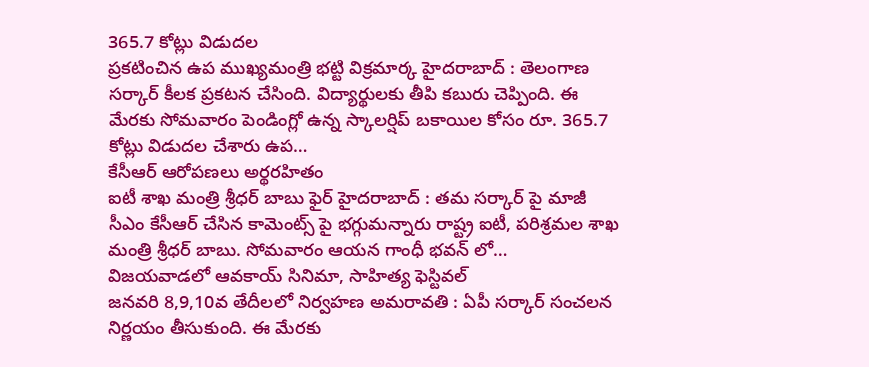365.7 కోట్లు విడుదల
ప్రకటించిన ఉప ముఖ్యమంత్రి భట్టి విక్రమార్క హైదరాబాద్ : తెలంగాణ సర్కార్ కీలక ప్రకటన చేసింది. విద్యార్థులకు తీపి కబురు చెప్పింది. ఈ మేరకు సోమవారం పెండింగ్లో ఉన్న స్కాలర్షిప్ బకాయిల కోసం రూ. 365.7 కోట్లు విడుదల చేశారు ఉప…
కేసీఆర్ ఆరోపణలు అర్థరహితం
ఐటీ శాఖ మంత్రి శ్రీధర్ బాబు ఫైర్ హైదరాబాద్ : తమ సర్కార్ పై మాజీ సీఎం కేసీఆర్ చేసిన కామెంట్స్ పై భగ్గుమన్నారు రాష్ట్ర ఐటీ, పరిశ్రమల శాఖ మంత్రి శ్రీధర్ బాబు. సోమవారం ఆయన గాంధీ భవన్ లో…
విజయవాడలో ఆవకాయ్ సినిమా, సాహిత్య ఫెస్టివల్
జనవరి 8,9,10వ తేదీలలో నిర్వహణ అమరావతి : ఏపీ సర్కార్ సంచలన నిర్ణయం తీసుకుంది. ఈ మేరకు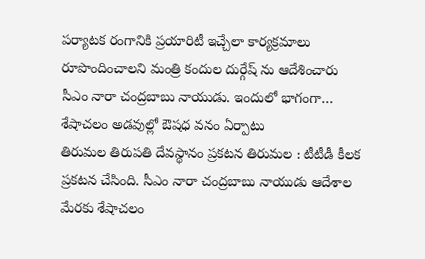పర్యాటక రంగానికి ప్రయారిటీ ఇచ్చేలా కార్యక్రమాలు రూపొందించాలని మంత్రి కందుల దుర్గేష్ ను ఆదేశించారు సీఎం నారా చంద్రబాబు నాయుడు. ఇందులో భాగంగా…
శేషాచలం అడవుల్లో ఔషధ వనం ఏర్పాటు
తిరుమల తిరుపతి దేవస్థానం ప్రకటన తిరుమల : టీటీడీ కీలక ప్రకటన చేసింది. సీఎం నారా చంద్రబాబు నాయుడు ఆదేశాల మేరకు శేషాచలం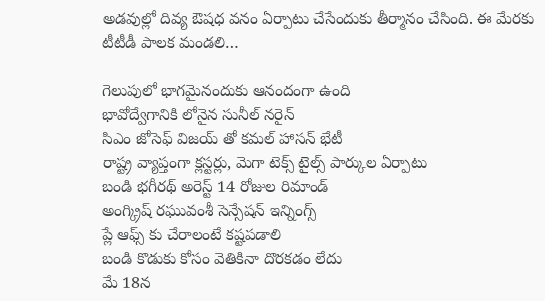అడవుల్లో దివ్య ఔషధ వనం ఏర్పాటు చేసేందుకు తీర్మానం చేసింది. ఈ మేరకు టీటీడీ పాలక మండలి…

గెలుపులో భాగమైనందుకు ఆనందంగా ఉంది
భావోద్వేగానికి లోనైన సునీల్ నరైన్
సిఎం జోసెఫ్ విజయ్ తో కమల్ హాసన్ భేటీ
రాష్ట్ర వ్యాప్తంగా క్లస్టర్లు, మెగా టెక్స్ టైల్స్ పార్కుల ఏర్పాటు
బండి భగీరథ్ అరెస్ట్ 14 రోజుల రిమాండ్
అంగ్క్రిష్ రఘువంశీ సెన్సేషన్ ఇన్నింగ్స్
ప్లే ఆఫ్స్ కు చేరాలంటే కష్టపడాలి
బండి కొడుకు కోసం వెతికినా దొరకడం లేదు
మే 18న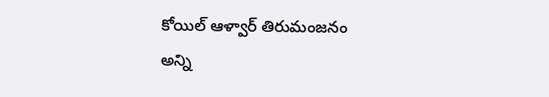కోయిల్ ఆళ్వార్ తిరుమంజనం
అన్ని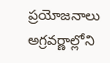ప్రయోజనాలు అగ్రవర్ణాల్లోని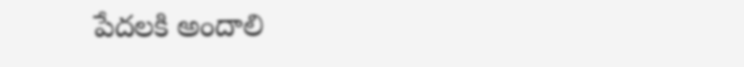పేదలకి అందాలి